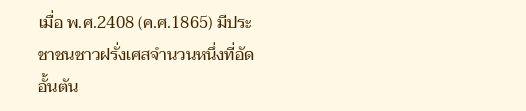เมื่อ พ.ศ.2408 (ค.ศ.1865) มีประชาชนชาวฝรั่งเศสจำนวนหนึ่งที่อัดอั้นตัน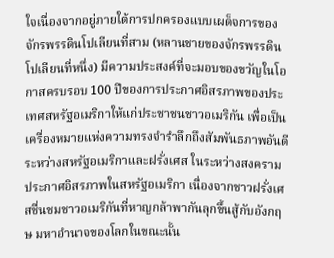ใจเนื่องจากอยู่ภายใต้การปกครองแบบเผด็จการของจักรพรรดินโปเลียนที่สาม (หลานชายของจักรพรรดินโปเลียนที่หนึ่ง) มีความประสงค์ที่จะมอบของขวัญในโอกาสครบรอบ 100 ปีของการประกาศอิสรภาพของประเทศสหรัฐอเมริกาให้แก่ประชาชนชาวอเมริกัน เพื่อเป็นเครื่องหมายแห่งความทรงจำรำลึกถึงสัมพันธภาพอันดีระหว่างสหรัฐอเมริกาและฝรั่งเศส ในระหว่างสงครามประกาศอิสรภาพในสหรัฐอเมริกา เนื่องจากชาวฝรั่งเศสชื่นชมชาวอเมริกันที่หาญกล้าพากันลุกขึ้นสู้กับอังกฤษ มหาอำนาจของโลกในขณะนั้น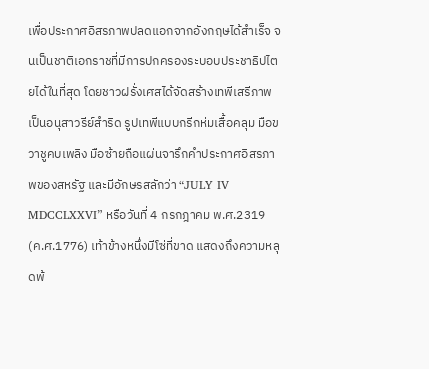เพื่อประกาศอิสรภาพปลดแอกจากอังกฤษได้สำเร็จ จนเป็นชาติเอกราชที่มีการปกครองระบอบประชาธิปไตยได้ในที่สุด โดยชาวฝรั่งเศสได้จัดสร้างเทพีเสรีภาพ เป็นอนุสาวรีย์สำริด รูปเทพีแบบกรีกห่มเสื้อคลุม มือขวาชูคบเพลิง มือซ้ายถือแผ่นจารึกคำประกาศอิสรภาพของสหรัฐ และมีอักษรสลักว่า “JULY IV MDCCLXXVI” หรือวันที่ 4 กรกฎาคม พ.ศ.2319 (ค.ศ.1776) เท้าข้างหนึ่งมีโซ่ที่ขาด แสดงถึงความหลุดพ้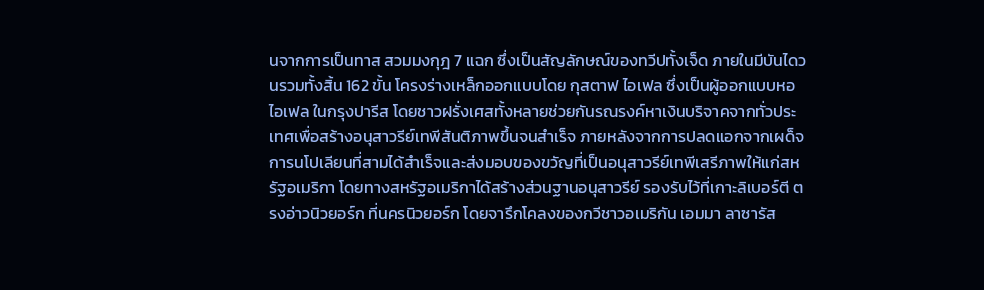นจากการเป็นทาส สวมมงกุฎ 7 แฉก ซึ่งเป็นสัญลักษณ์ของทวีปทั้งเจ็ด ภายในมีบันไดวนรวมทั้งสิ้น 162 ขั้น โครงร่างเหล็กออกแบบโดย กุสตาฟ ไอเฟล ซึ่งเป็นผู้ออกแบบหอไอเฟล ในกรุงปารีส โดยชาวฝรั่งเศสทั้งหลายช่วยกันรณรงค์หาเงินบริจาคจากทั่วประเทศเพื่อสร้างอนุสาวรีย์เทพีสันติภาพขึ้นจนสำเร็จ ภายหลังจากการปลดแอกจากเผด็จการนโปเลียนที่สามได้สำเร็จและส่งมอบของขวัญที่เป็นอนุสาวรีย์เทพีเสรีภาพให้แก่สหรัฐอเมริกา โดยทางสหรัฐอเมริกาได้สร้างส่วนฐานอนุสาวรีย์ รองรับไว้ที่เกาะลิเบอร์ตี ตรงอ่าวนิวยอร์ก ที่นครนิวยอร์ก โดยจารึกโคลงของกวีชาวอเมริกัน เอมมา ลาซารัส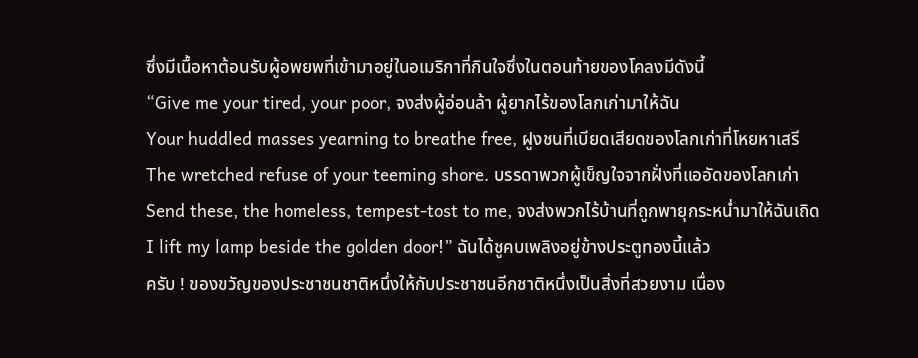ซึ่งมีเนื้อหาต้อนรับผู้อพยพที่เข้ามาอยู่ในอเมริกาที่กินใจซึ่งในตอนท้ายของโคลงมีดังนี้
“Give me your tired, your poor, จงส่งผู้อ่อนล้า ผู้ยากไร้ของโลกเก่ามาให้ฉัน
Your huddled masses yearning to breathe free, ฝูงชนที่เบียดเสียดของโลกเก่าที่โหยหาเสรี
The wretched refuse of your teeming shore. บรรดาพวกผู้เข็ญใจจากฝั่งที่แออัดของโลกเก่า
Send these, the homeless, tempest-tost to me, จงส่งพวกไร้บ้านที่ถูกพายุกระหน่ำมาให้ฉันเถิด
I lift my lamp beside the golden door!” ฉันได้ชูคบเพลิงอยู่ข้างประตูทองนี้แล้ว
ครับ ! ของขวัญของประชาชนชาติหนึ่งให้กับประชาชนอีกชาติหนึ่งเป็นสิ่งที่สวยงาม เนื่อง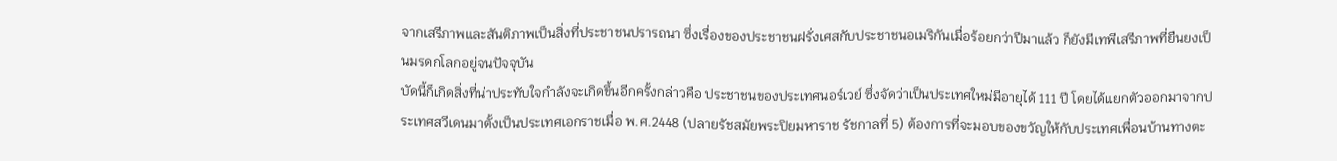จากเสรีภาพและสันติภาพเป็นสิ่งที่ประชาชนปรารถนา ซึ่งเรื่องของประชาชนฝรั่งเศสกับประชาชนอเมริกันเมื่อร้อยกว่าปีมาแล้ว ก็ยังมีเทพีเสรีภาพที่ยืนยงเป็นมรดกโลกอยู่จนปัจจุบัน
บัดนี้ก็เกิดสิ่งที่น่าประทับใจกำลังจะเกิดขึ้นอีกครั้งกล่าวคือ ประชาชนของประเทศนอร์เวย์ ซึ่งจัดว่าเป็นประเทศใหม่มีอายุได้ 111 ปี โดยได้แยกตัวออกมาจากประเทศสวีเดนมาตั้งเป็นประเทศเอกราชเมื่อ พ.ศ.2448 (ปลายรัชสมัยพระปิยมหาราช รัชกาลที่ 5) ต้องการที่จะมอบของขวัญให้กับประเทศเพื่อนบ้านทางตะ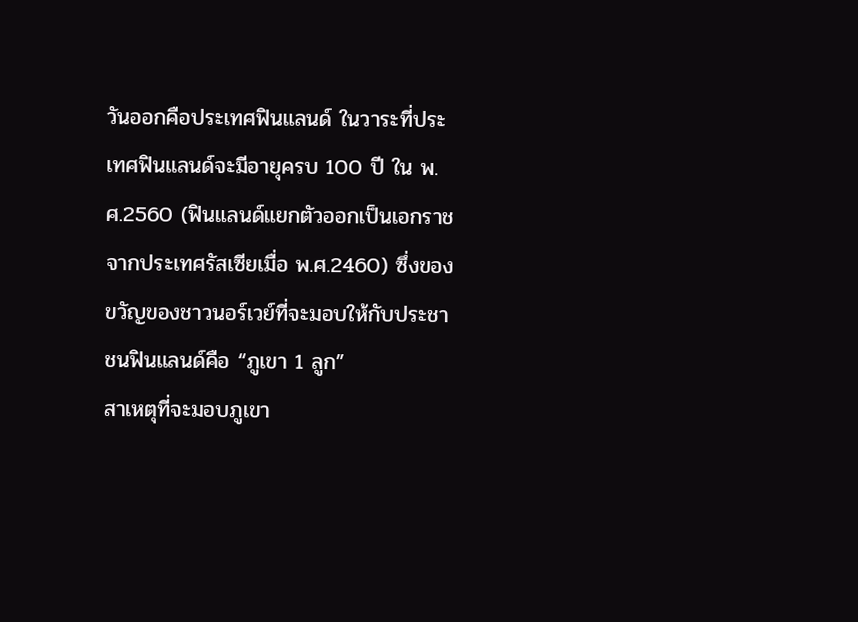วันออกคือประเทศฟินแลนด์ ในวาระที่ประเทศฟินแลนด์จะมีอายุครบ 100 ปี ใน พ.ศ.2560 (ฟินแลนด์แยกตัวออกเป็นเอกราชจากประเทศรัสเซียเมื่อ พ.ศ.2460) ซึ่งของขวัญของชาวนอร์เวย์ที่จะมอบให้กับประชาชนฟินแลนด์คือ “ภูเขา 1 ลูก”
สาเหตุที่จะมอบภูเขา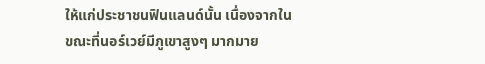ให้แก่ประชาชนฟินแลนด์นั้น เนื่องจากในขณะที่นอร์เวย์มีภูเขาสูงๆ มากมาย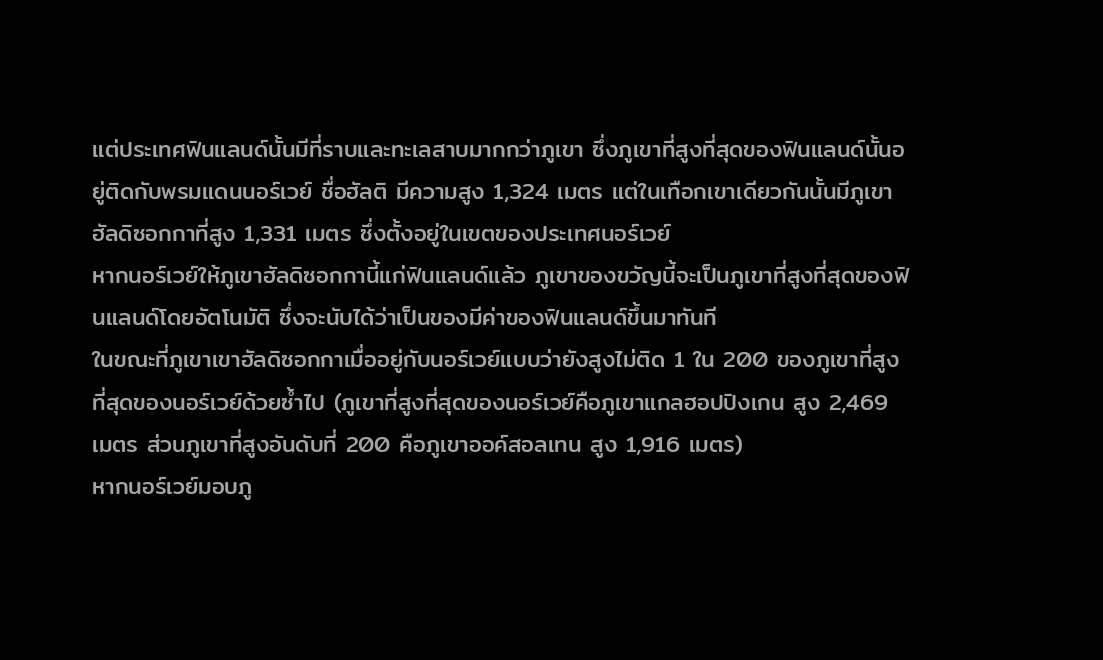แต่ประเทศฟินแลนด์นั้นมีที่ราบและทะเลสาบมากกว่าภูเขา ซึ่งภูเขาที่สูงที่สุดของฟินแลนด์นั้นอยู่ติดกับพรมแดนนอร์เวย์ ชื่อฮัลติ มีความสูง 1,324 เมตร แต่ในเทือกเขาเดียวกันนั้นมีภูเขาฮัลดิซอกกาที่สูง 1,331 เมตร ซึ่งตั้งอยู่ในเขตของประเทศนอร์เวย์
หากนอร์เวย์ให้ภูเขาฮัลดิซอกกานี้แก่ฟินแลนด์แล้ว ภูเขาของขวัญนี้จะเป็นภูเขาที่สูงที่สุดของฟินแลนด์โดยอัตโนมัติ ซึ่งจะนับได้ว่าเป็นของมีค่าของฟินแลนด์ขึ้นมาทันที
ในขณะที่ภูเขาเขาฮัลดิซอกกาเมื่ออยู่กับนอร์เวย์แบบว่ายังสูงไม่ติด 1 ใน 200 ของภูเขาที่สูงที่สุดของนอร์เวย์ด้วยซ้ำไป (ภูเขาที่สูงที่สุดของนอร์เวย์คือภูเขาแกลฮอปปิงเกน สูง 2,469 เมตร ส่วนภูเขาที่สูงอันดับที่ 200 คือภูเขาออค์สอลเทน สูง 1,916 เมตร)
หากนอร์เวย์มอบภู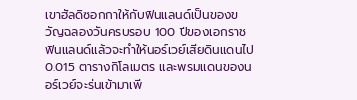เขาฮัลดิซอกกาให้กับฟินแลนด์เป็นของขวัญฉลองวันครบรอบ 100 ปีของเอกราชฟินแลนด์แล้วจะทำให้นอร์เวย์เสียดินแดนไป 0.015 ตารางกิโลเมตร และพรมแดนของนอร์เวย์จะร่นเข้ามาเพี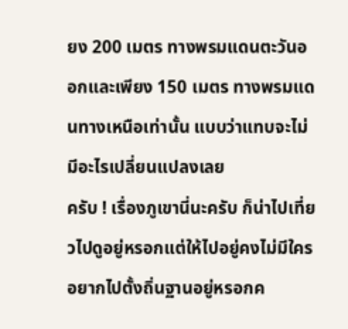ยง 200 เมตร ทางพรมแดนตะวันออกและเพียง 150 เมตร ทางพรมแดนทางเหนือเท่านั้น แบบว่าแทบจะไม่มีอะไรเปลี่ยนแปลงเลย
ครับ ! เรื่องภูเขานี่นะครับ ก็น่าไปเที่ยวไปดูอยู่หรอกแต่ให้ไปอยู่คงไม่มีใครอยากไปตั้งถิ่นฐานอยู่หรอกค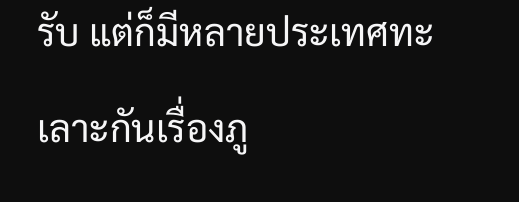รับ แต่ก็มีหลายประเทศทะเลาะกันเรื่องภู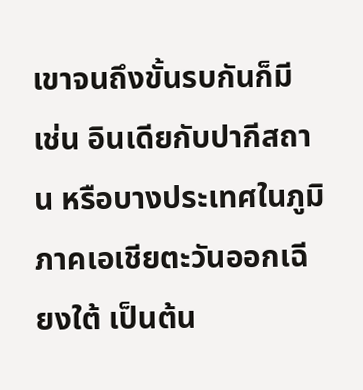เขาจนถึงขั้นรบกันก็มี เช่น อินเดียกับปากีสถาน หรือบางประเทศในภูมิภาคเอเชียตะวันออกเฉียงใต้ เป็นต้น